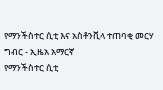የማንችስተር ሲቲ እና አስቶንቪላ ተጠባቂ መርሃ ግብር - ኢዜአ አማርኛ
የማንችስተር ሲቲ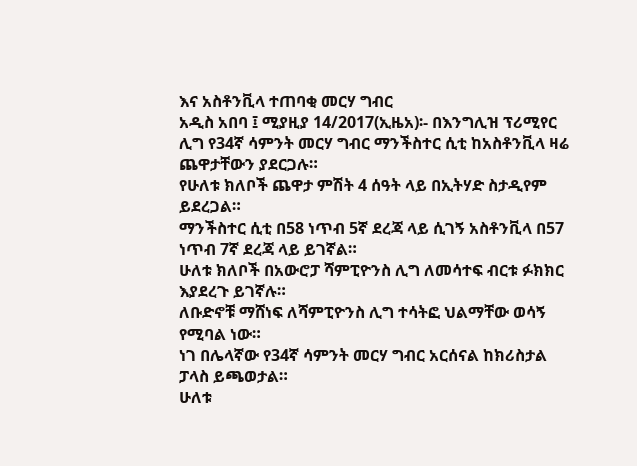እና አስቶንቪላ ተጠባቂ መርሃ ግብር
አዲስ አበባ ፤ ሚያዚያ 14/2017(ኢዜአ)፡- በእንግሊዝ ፕሪሚየር ሊግ የ34ኛ ሳምንት መርሃ ግብር ማንችስተር ሲቲ ከአስቶንቪላ ዛሬ ጨዋታቸውን ያደርጋሉ።
የሁለቱ ክለቦች ጨዋታ ምሽት 4 ሰዓት ላይ በኢትሃድ ስታዲየም ይደረጋል።
ማንችስተር ሲቲ በ58 ነጥብ 5ኛ ደረጃ ላይ ሲገኝ አስቶንቪላ በ57 ነጥብ 7ኛ ደረጃ ላይ ይገኛል።
ሁለቱ ክለቦች በአውሮፓ ሻምፒዮንስ ሊግ ለመሳተፍ ብርቱ ፉክክር እያደረጉ ይገኛሉ።
ለቡድኖቹ ማሸነፍ ለሻምፒዮንስ ሊግ ተሳትፎ ህልማቸው ወሳኝ የሚባል ነው።
ነገ በሌላኛው የ34ኛ ሳምንት መርሃ ግብር አርሰናል ከክሪስታል ፓላስ ይጫወታል።
ሁለቱ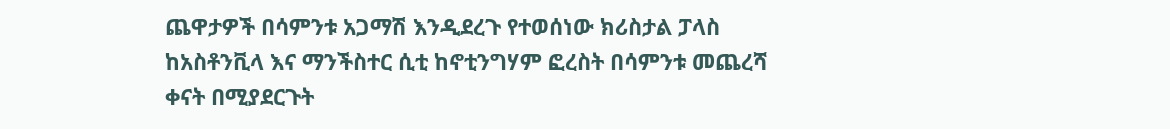ጨዋታዎች በሳምንቱ አጋማሽ እንዲደረጉ የተወሰነው ክሪስታል ፓላስ ከአስቶንቪላ እና ማንችስተር ሲቲ ከኖቲንግሃም ፎረስት በሳምንቱ መጨረሻ ቀናት በሚያደርጉት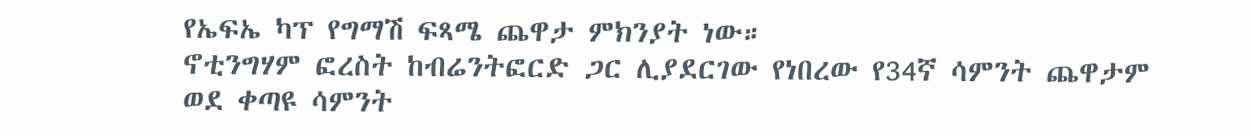የኤፍኤ ካፕ የግማሽ ፍጻሜ ጨዋታ ምክንያት ነው።
ኖቲንግሃም ፎረስት ከብሬንትፎርድ ጋር ሊያደርገው የነበረው የ34ኛ ሳምንት ጨዋታም ወደ ቀጣዩ ሳምንት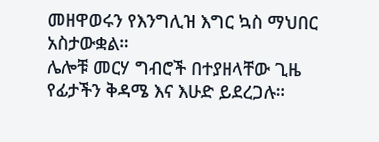መዘዋወሩን የእንግሊዝ እግር ኳስ ማህበር አስታውቋል።
ሌሎቹ መርሃ ግብሮች በተያዘላቸው ጊዜ የፊታችን ቅዳሜ እና እሁድ ይደረጋሉ።